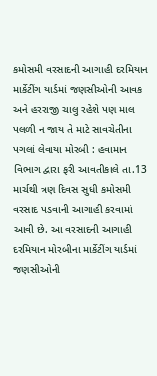કમોસમી વરસાદની આગાહી દરમિયાન માર્કેટીંગ યાર્ડમાં જણસીઓની આવક અને હરરાજી ચાલુ રહેશે પણ માલ પલળી ન જાય તે માટે સાવચેતીના પગલાં લેવાયા મોરબી : હવામાન વિભાગ દ્વારા ફરી આવતીકાલે તા.13 માર્ચથી ત્રણ દિવસ સુધી કમોસમી વરસાદ પડવાની આગાહી કરવામાં આવી છે. આ વરસાદની આગાહી દરમિયાન મોરબીના માર્કેટીંગ યાર્ડમાં જણસીઓની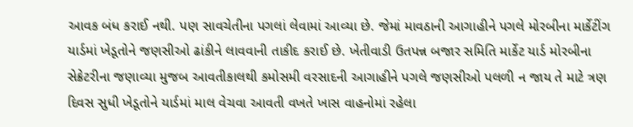આવક બંધ કરાઈ નથી. પણ સાવચેતીના પગલાં લેવામાં આવ્યા છે. જેમાં માવઠાની આગાહીને પગલે મોરબીના માર્કેટીંગ યાર્ડમાં ખેડૂતોને જણસીઓ ઢાંકીને લાવવાની તાકીદ કરાઈ છે. ખેતીવાડી ઉતપન્ન બજાર સમિતિ માર્કેટ યાર્ડ મોરબીના સેક્રેટરીના જણાવ્યા મુજબ આવતીકાલથી કમોસમી વરસાદની આગાહીને પગલે જણસીઓ પલળી ન જાય તે માટે ત્રણ દિવસ સુધી ખેડૂતોને યાર્ડમાં માલ વેચવા આવતી વખતે ખાસ વાહનોમાં રહેલા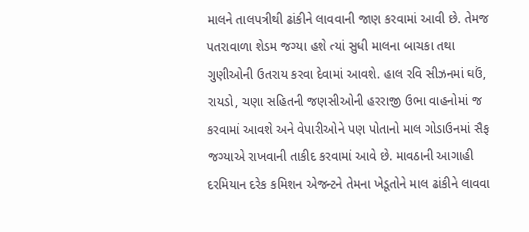માલને તાલપત્રીથી ઢાંકીને લાવવાની જાણ કરવામાં આવી છે. તેમજ પતરાવાળા શેડમ જગ્યા હશે ત્યાં સુધી માલના બાચકા તથા ગુણીઓની ઉતરાય કરવા દેવામાં આવશે. હાલ રવિ સીઝનમાં ઘઉં, રાયડો, ચણા સહિતની જણસીઓની હરરાજી ઉભા વાહનોમાં જ કરવામાં આવશે અને વેપારીઓને પણ પોતાનો માલ ગોડાઉનમાં સૈફ જગ્યાએ રાખવાની તાકીદ કરવામાં આવે છે. માવઠાની આગાહી દરમિયાન દરેક કમિશન એજન્ટને તેમના ખેડૂતોને માલ ઢાંકીને લાવવા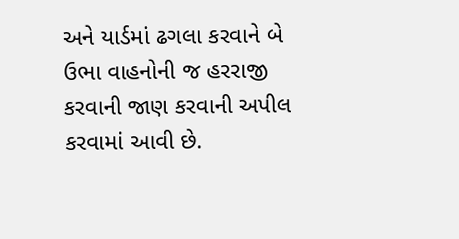અને યાર્ડમાં ઢગલા કરવાને બે ઉભા વાહનોની જ હરરાજી કરવાની જાણ કરવાની અપીલ કરવામાં આવી છે.